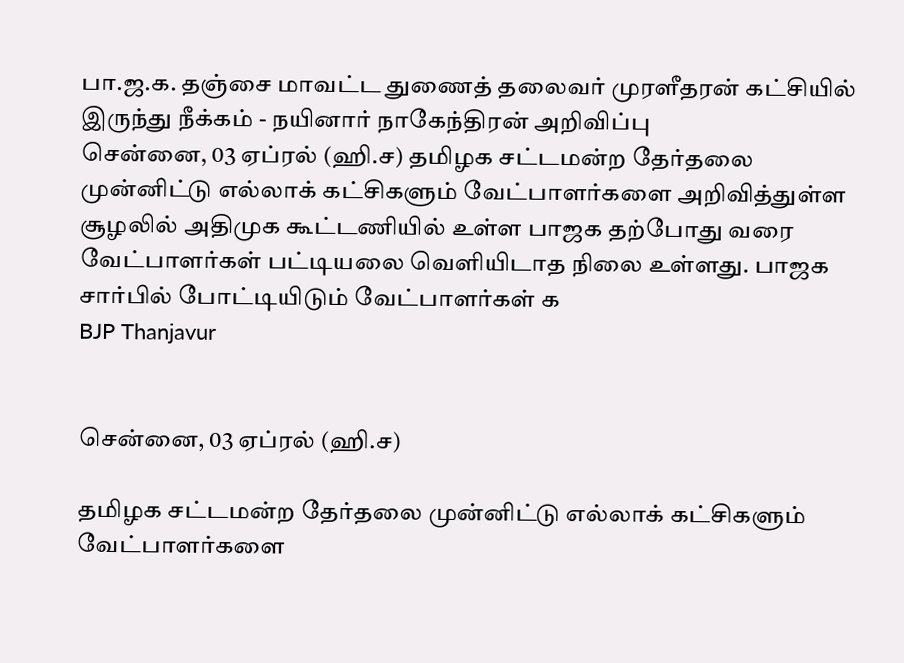பா.ஜ.க. தஞ்சை மாவட்ட துணைத் தலைவர் முரளீதரன் கட்சியில் இருந்து நீக்கம் - நயினார் நாகேந்திரன் அறிவிப்பு
சென்னை, 03 ஏப்ரல் (ஹி.ச) தமிழக சட்டமன்ற தேர்தலை முன்னிட்டு எல்லாக் கட்சிகளும் வேட்பாளர்களை அறிவித்துள்ள சூழலில் அதிமுக கூட்டணியில் உள்ள பாஜக தற்போது வரை வேட்பாளர்கள் பட்டியலை வெளியிடாத நிலை உள்ளது. பாஜக சார்பில் போட்டியிடும் வேட்பாளர்கள் க
BJP Thanjavur


சென்னை, 03 ஏப்ரல் (ஹி.ச)

தமிழக சட்டமன்ற தேர்தலை முன்னிட்டு எல்லாக் கட்சிகளும் வேட்பாளர்களை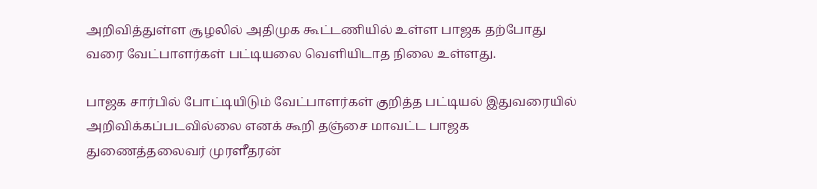அறிவித்துள்ள சூழலில் அதிமுக கூட்டணியில் உள்ள பாஜக தற்போது வரை வேட்பாளர்கள் பட்டியலை வெளியிடாத நிலை உள்ளது.

பாஜக சார்பில் போட்டியிடும் வேட்பாளர்கள் குறித்த பட்டியல் இதுவரையில் அறிவிக்கப்படவில்லை எனக் கூறி தஞ்சை மாவட்ட பாஜக துணைத்தலைவர் முரளீதரன்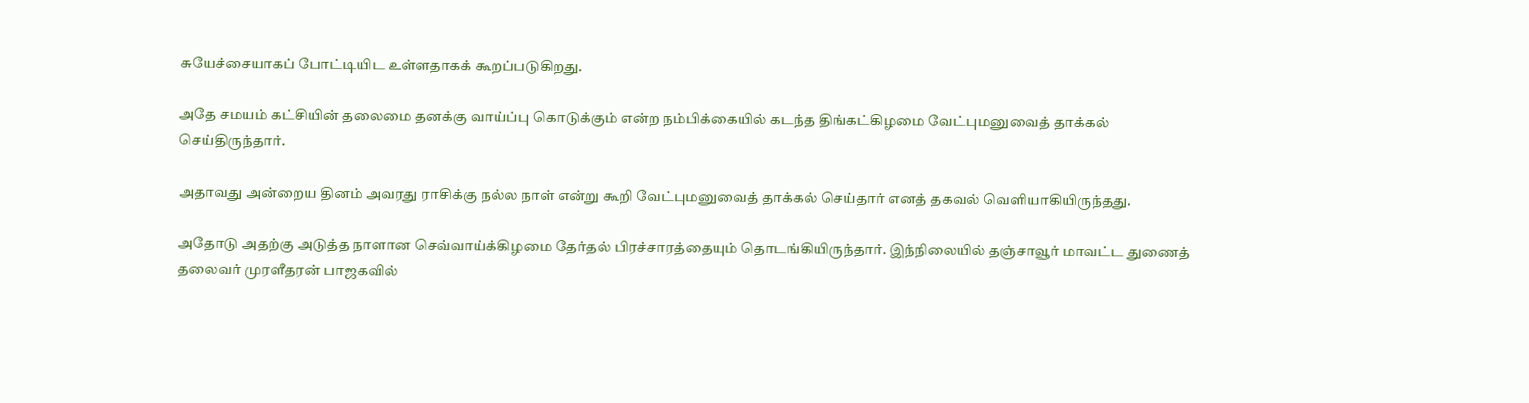சுயேச்சையாகப் போட்டியிட உள்ளதாகக் கூறப்படுகிறது.

அதே சமயம் கட்சியின் தலைமை தனக்கு வாய்ப்பு கொடுக்கும் என்ற நம்பிக்கையில் கடந்த திங்கட்கிழமை வேட்புமனுவைத் தாக்கல் செய்திருந்தார்.

அதாவது அன்றைய தினம் அவரது ராசிக்கு நல்ல நாள் என்று கூறி வேட்புமனுவைத் தாக்கல் செய்தார் எனத் தகவல் வெளியாகியிருந்தது.

அதோடு அதற்கு அடுத்த நாளான செவ்வாய்க்கிழமை தேர்தல் பிரச்சாரத்தையும் தொடங்கியிருந்தார். இந்நிலையில் தஞ்சாவூர் மாவட்ட துணைத் தலைவர் முரளீதரன் பாஜகவில்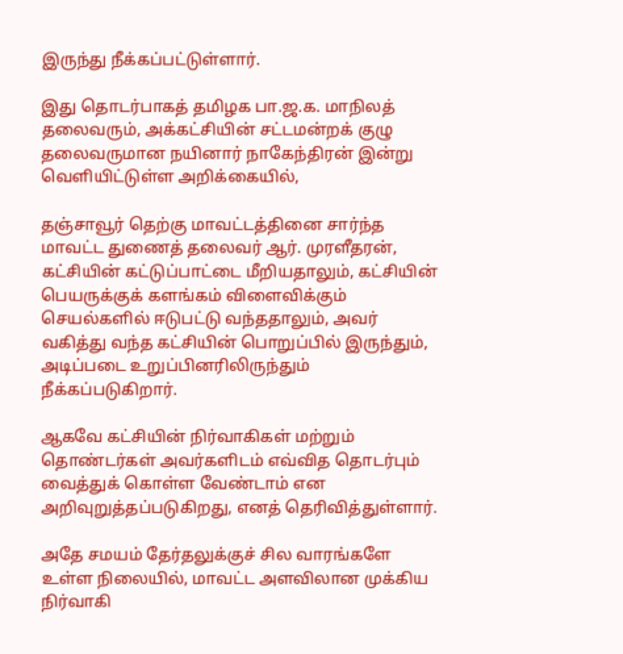இருந்து நீக்கப்பட்டுள்ளார்.

இது தொடர்பாகத் தமிழக பா.ஜ.க. மாநிலத் தலைவரும், அக்கட்சியின் சட்டமன்றக் குழு தலைவருமான நயினார் நாகேந்திரன் இன்று வெளியிட்டுள்ள அறிக்கையில்,

தஞ்சாவூர் தெற்கு மாவட்டத்தினை சார்ந்த மாவட்ட துணைத் தலைவர் ஆர். முரளீதரன், கட்சியின் கட்டுப்பாட்டை மீறியதாலும், கட்சியின் பெயருக்குக் களங்கம் விளைவிக்கும் செயல்களில் ஈடுபட்டு வந்ததாலும், அவர் வகித்து வந்த கட்சியின் பொறுப்பில் இருந்தும், அடிப்படை உறுப்பினரிலிருந்தும் நீக்கப்படுகிறார்.

ஆகவே கட்சியின் நிர்வாகிகள் மற்றும் தொண்டர்கள் அவர்களிடம் எவ்வித தொடர்பும் வைத்துக் கொள்ள வேண்டாம் என அறிவுறுத்தப்படுகிறது, எனத் தெரிவித்துள்ளார்.

அதே சமயம் தேர்தலுக்குச் சில வாரங்களே உள்ள நிலையில், மாவட்ட அளவிலான முக்கிய நிர்வாகி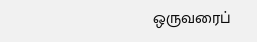ஒருவரைப்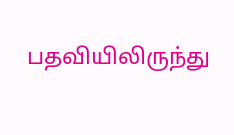பதவியிலிருந்து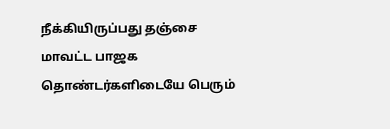நீக்கியிருப்பது தஞ்சை மாவட்ட பாஜக தொண்டர்களிடையே பெரும்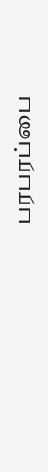பரபரப்பை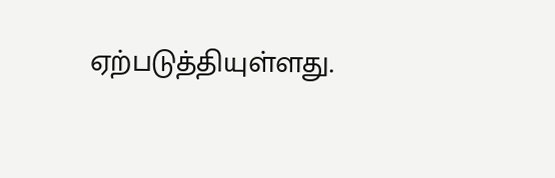ஏற்படுத்தியுள்ளது.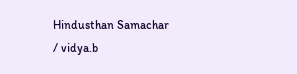Hindusthan Samachar / vidya.b